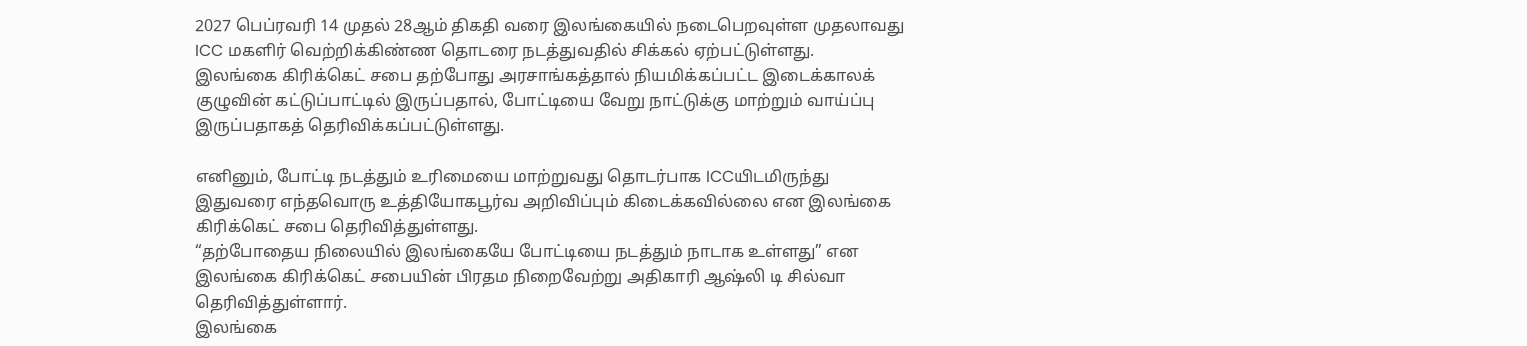2027 பெப்ரவரி 14 முதல் 28ஆம் திகதி வரை இலங்கையில் நடைபெறவுள்ள முதலாவது ICC மகளிர் வெற்றிக்கிண்ண தொடரை நடத்துவதில் சிக்கல் ஏற்பட்டுள்ளது.
இலங்கை கிரிக்கெட் சபை தற்போது அரசாங்கத்தால் நியமிக்கப்பட்ட இடைக்காலக் குழுவின் கட்டுப்பாட்டில் இருப்பதால், போட்டியை வேறு நாட்டுக்கு மாற்றும் வாய்ப்பு இருப்பதாகத் தெரிவிக்கப்பட்டுள்ளது.

எனினும், போட்டி நடத்தும் உரிமையை மாற்றுவது தொடர்பாக ICCயிடமிருந்து இதுவரை எந்தவொரு உத்தியோகபூர்வ அறிவிப்பும் கிடைக்கவில்லை என இலங்கை கிரிக்கெட் சபை தெரிவித்துள்ளது.
“தற்போதைய நிலையில் இலங்கையே போட்டியை நடத்தும் நாடாக உள்ளது” என இலங்கை கிரிக்கெட் சபையின் பிரதம நிறைவேற்று அதிகாரி ஆஷ்லி டி சில்வா தெரிவித்துள்ளார்.
இலங்கை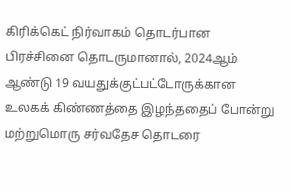கிரிக்கெட் நிர்வாகம் தொடர்பான பிரச்சினை தொடருமானால், 2024ஆம் ஆண்டு 19 வயதுக்குட்பட்டோருக்கான உலகக் கிண்ணத்தை இழந்ததைப் போன்று மற்றுமொரு சர்வதேச தொடரை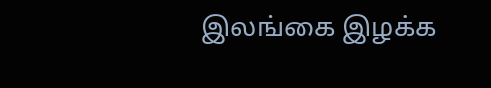இலங்கை இழக்க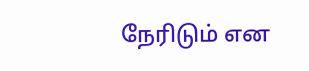நேரிடும் என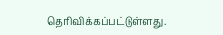தெரிவிக்கப்பட்டுள்ளது.